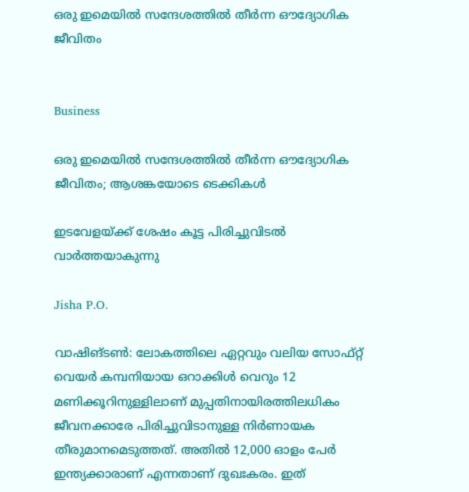ഒരു ഇമെയിൽ സന്ദേശത്തിൽ തീർന്ന ഔദ്യോഗിക ജീവിതം


Business

ഒരു ഇമെയിൽ സന്ദേശത്തിൽ തീർന്ന ഔദ്യോഗിക ജീവിതം; ആശങ്കയോടെ ടെക്കികൾ

ഇടവേളയ്ക്ക് ശേഷം കൂട്ട പിരിച്ചുവിടൽ വാർത്തയാകുന്നു

Jisha P.O.

വാഷിങ്ടൺ: ലോകത്തിലെ ഏറ്റവും വലിയ സോഫ്റ്റ് വെയർ കമ്പനിയായ ഒറാക്കിൾ വെറും 12 മണിക്കൂറിനുള്ളിലാണ് മുപ്പതിനായിരത്തിലധികം ജീവനക്കാരേ പിരിച്ചുവിടാനുള്ള നിർണായക തീരുമാനമെടുത്തത്. അതിൽ 12,000 ഓളം പേർ ഇന്ത്യക്കാരാണ് എന്നതാണ് ദുഖഃകരം. ഇത്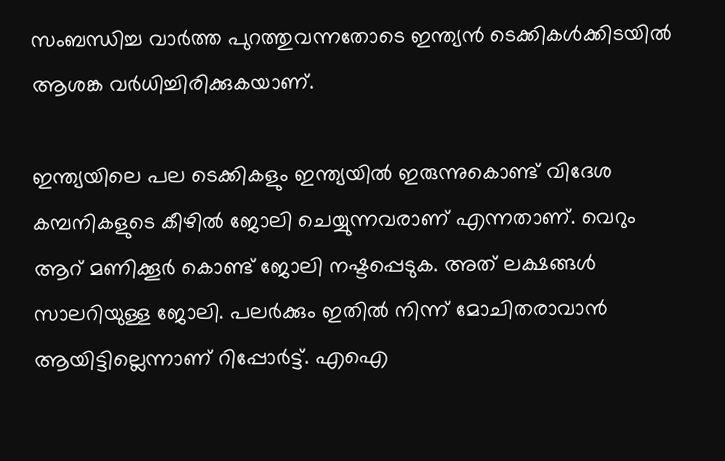സംബന്ധിച്ച വാർത്ത പുറത്തുവന്നതോടെ ഇന്ത്യൻ ടെക്കികൾക്കിടയിൽ ആശങ്ക വർധിച്ചിരിക്കുകയാണ്.

ഇന്ത്യയിലെ പല ടെക്കികളും ഇന്ത്യയിൽ ഇരുന്നുകൊണ്ട് വിദേശ കമ്പനികളുടെ കീഴിൽ ജോലി ചെയ്യുന്നവരാണ് എന്നതാണ്. വെറും ആറ് മണിക്കൂർ കൊണ്ട് ജോലി നഷ്ടപ്പെടുക. അത് ലക്ഷങ്ങൾ സാലറിയുള്ള ജോലി. പലർക്കും ഇതിൽ നിന്ന് മോചിതരാവാൻ ആയിട്ടില്ലെന്നാണ് റിപ്പോർട്ട്. എഐ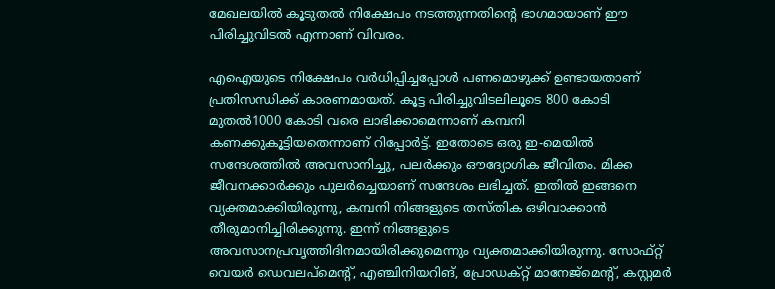മേഖലയിൽ കൂടുതൽ നിക്ഷേപം നടത്തുന്നതിന്‍റെ ഭാഗമായാണ് ഈ പിരിച്ചുവിടൽ എന്നാണ് വിവരം.

എഐയുടെ നിക്ഷേപം വർധിപ്പിച്ചപ്പോൾ പണമൊഴുക്ക് ഉണ്ടായതാണ് പ്രതിസന്ധിക്ക് കാരണമായത്. കൂട്ട പിരിച്ചുവിടലിലൂടെ 800 കോടി മുതൽ1000 കോടി വരെ ലാഭിക്കാമെന്നാണ് കമ്പനി കണക്കുകൂട്ടിയതെന്നാണ് റിപ്പോർട്ട്. ഇതോടെ ഒരു ഇ-മെയിൽ സന്ദേശത്തിൽ അവസാനിച്ചു, പലർക്കും ഔദ്യോഗിക ജീവിതം. മിക്ക ജീവനക്കാർക്കും പുലർച്ചെയാണ് സന്ദേശം ലഭിച്ചത്. ഇതിൽ ഇങ്ങനെ വ്യക്തമാക്കിയിരുന്നു, കമ്പനി നിങ്ങളുടെ തസ്തിക ഒഴിവാക്കാൻ തീരുമാനിച്ചിരിക്കുന്നു. ഇന്ന് നിങ്ങളുടെ അവസാനപ്രവൃത്തിദിനമായിരിക്കുമെന്നും വ്യക്തമാക്കിയിരുന്നു. സോഫ്റ്റ് വെയർ ഡെവലപ്മെന്‍റ്, എഞ്ചിനിയറിങ്, പ്രോഡക്റ്റ് മാനേജ്മെന്‍റ്, കസ്റ്റമർ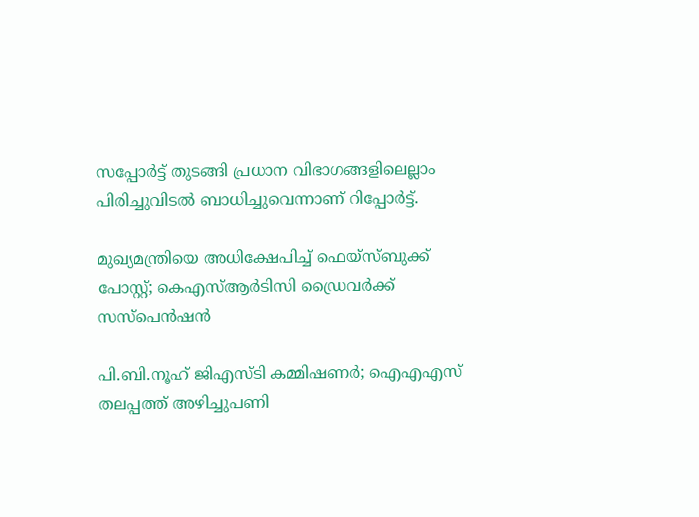സപ്പോർട്ട് തുടങ്ങി പ്രധാന വിഭാഗങ്ങളിലെല്ലാം പിരിച്ചുവിടൽ ബാധിച്ചുവെന്നാണ് റിപ്പോർട്ട്.

മുഖ്യമന്ത്രിയെ അധിക്ഷേപിച്ച് ഫെയ്സ്ബുക്ക് പോസ്റ്റ്; കെഎസ്ആർടിസി ഡ്രൈവർക്ക് സസ്പെൻഷൻ

പി.ബി.നൂഹ് ജിഎസ്ടി കമ്മിഷണർ; ഐഎഎസ് തലപ്പത്ത് അഴിച്ചുപണി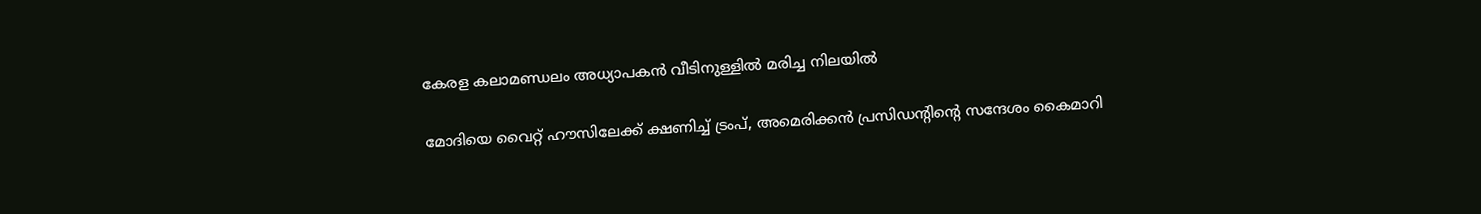കേരള കലാമണ്ഡലം അധ്യാപകൻ വീടിനുള്ളിൽ മരിച്ച നിലയിൽ

മോദിയെ വൈറ്റ് ഹൗസിലേക്ക് ക്ഷണിച്ച് ട്രംപ്, അമെരിക്കൻ പ്രസിഡന്‍റിന്‍റെ സന്ദേശം കൈമാറി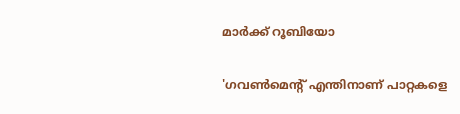മാർക്ക് റൂബിയോ

'ഗവൺമെന്‍റ് എന്തിനാണ് പാറ്റകളെ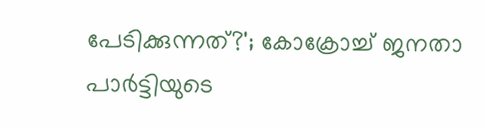പേടിക്കുന്നത്?'; കോക്രോച്ച് ജനതാ പാർട്ടിയുടെ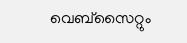വെബ്സൈറ്റും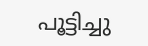പൂട്ടിച്ചു